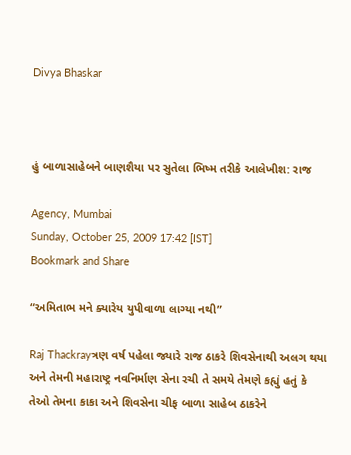Divya Bhaskar



હું બાળાસાહેબને બાણશૈયા પર સુતેલા ભિષ્મ તરીકે આલેખીશ: રાજ

Agency, Mumbai
Sunday, October 25, 2009 17:42 [IST]
Bookmark and Share

“અમિતાભ મને ક્યારેય યુપીવાળા લાગ્યા નથી”

Raj Thackrayત્રણ વર્ષ પહેલા જ્યારે રાજ ઠાકરે શિવસેનાથી અલગ થયા અને તેમની મહારાષ્ટ્ર નવનિર્માણ સેના રચી તે સમયે તેમણે કહ્યું હતું કે તેઓ તેમના કાકા અને શિવસેના ચીફ બાળા સાહેબ ઠાકરેને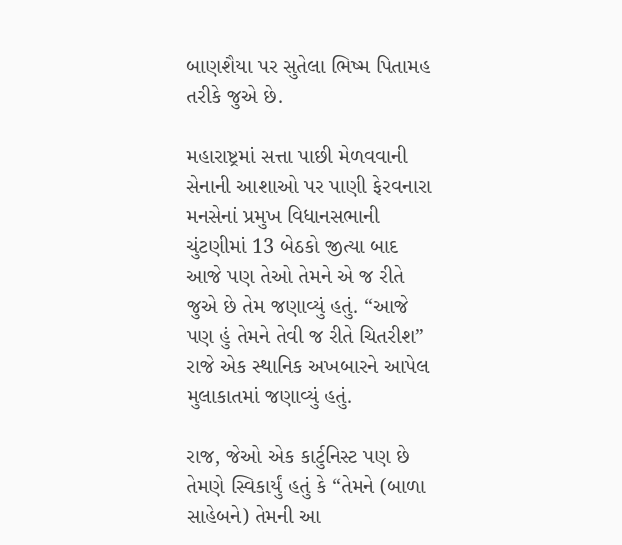બાણશૈયા પર સુતેલા ભિષ્મ પિતામહ તરીકે જુએ છે.

મહારાષ્ટ્રમાં સત્તા પાછી મેળવવાની સેનાની આશાઓ પર પાણી ફેરવનારા મનસેનાં પ્રમુખ વિધાનસભાની ચુંટણીમાં 13 બેઠકો જીત્યા બાદ આજે પણ તેઓ તેમને એ જ રીતે જુએ છે તેમ જણાવ્યું હતું. “આજે પણ હું તેમને તેવી જ રીતે ચિતરીશ” રાજે એક સ્થાનિક અખબારને આપેલ મુલાકાતમાં જણાવ્યું હતું.

રાજ, જેઓ એક કાર્ટુનિસ્ટ પણ છે તેમણે સ્વિકાર્યું હતું કે “તેમને (બાળા સાહેબને) તેમની આ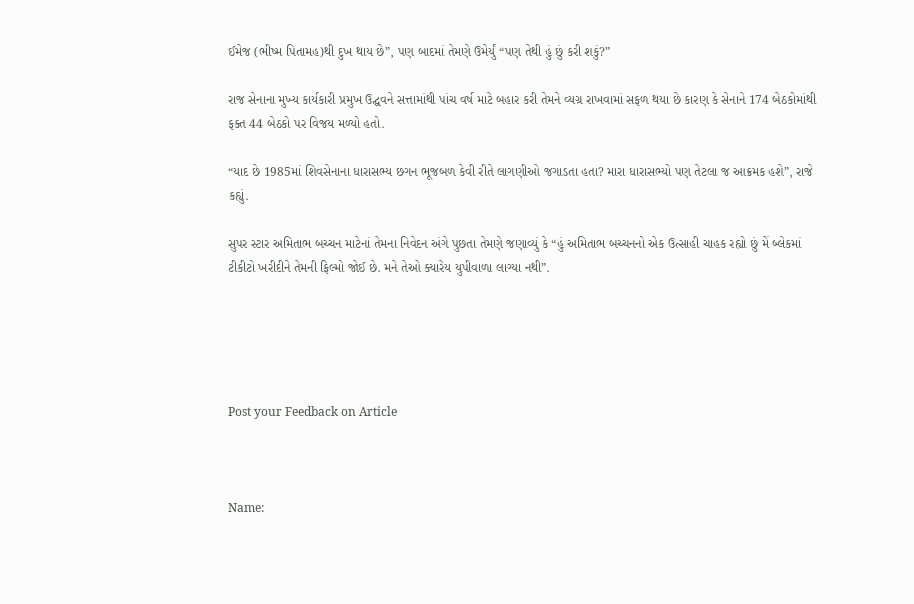ઈમેજ (ભીષ્મ પિતામહ)થી દુખ થાય છે”, પણ બાદમાં તેમણે ઉમેર્યું “પણ તેથી હું છું કરી શકું?”

રાજ સેનાના મુખ્ય કાર્યકારી પ્રમુખ ઉદ્ઘવને સત્તામાંથી પાંચ વર્ષ માટે બહાર કરી તેમને વ્યગ્ર રાખવામાં સફળ થયા છે કારણ કે સેનાને 174 બેઠકોમાંથી ફક્ત 44 બેઠકો પર વિજય મળ્યો હતો.

“યાદ છે 1985માં શિવસેનાના ધારાસભ્ય છગન ભૂજબળ કેવી રીતે લાગણીઓ જગાડતા હતા? મારા ધારાસભ્યો પણ તેટલા જ આક્રમક હશે”, રાજે કહ્યું.

સુપર સ્ટાર અમિતાભ બચ્ચન માટેનાં તેમના નિવેદન અંગે પુછતા તેમણે જણાવ્યું કે “હું અમિતાભ બચ્ચનનો એક ઉત્સાહી ચાહક રહ્યો છું મેં બ્લેકમાં ટીકીટો ખરીદીને તેમની ફિલ્મો જોઈ છે. મને તેઓ ક્યારેય યુપીવાળા લાગ્યા નથી”.





Post your Feedback on Article



Name: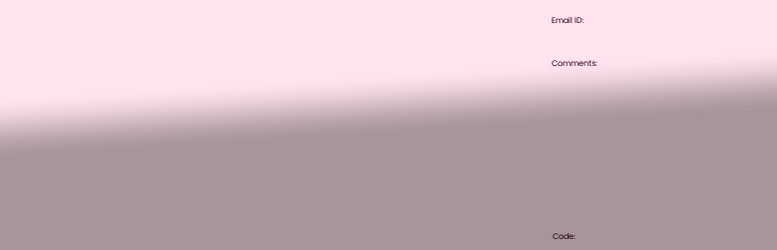Email ID:



Comments:















Code: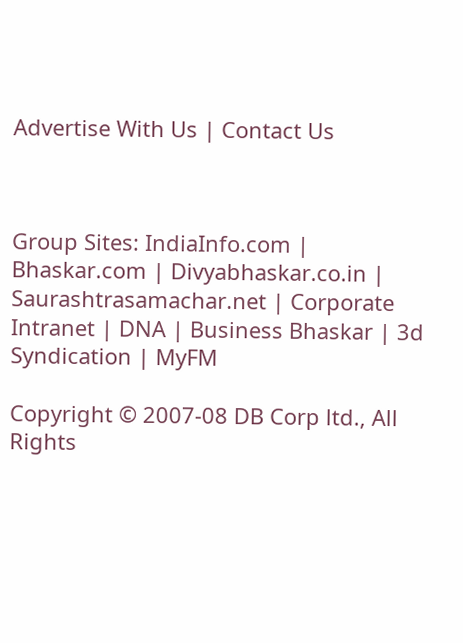Advertise With Us | Contact Us



Group Sites: IndiaInfo.com | Bhaskar.com | Divyabhaskar.co.in | Saurashtrasamachar.net | Corporate Intranet | DNA | Business Bhaskar | 3d Syndication | MyFM

Copyright © 2007-08 DB Corp ltd., All Rights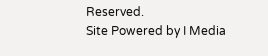Reserved.
Site Powered by I Media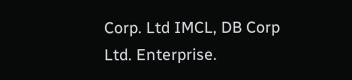Corp. Ltd IMCL, DB Corp Ltd. Enterprise.